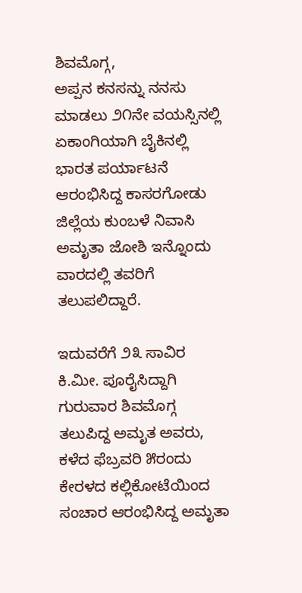ಶಿವಮೊಗ್ಗ,
ಅಪ್ಪನ ಕನಸನ್ನು ನನಸು ಮಾಡಲು ೨೧ನೇ ವಯಸ್ಸಿನಲ್ಲಿ ಏಕಾಂಗಿಯಾಗಿ ಬೈಕಿನಲ್ಲಿ ಭಾರತ ಪರ್ಯಾಟನೆ ಆರಂಭಿಸಿದ್ದ ಕಾಸರಗೋಡು ಜಿಲ್ಲೆಯ ಕುಂಬಳೆ ನಿವಾಸಿ ಅಮೃತಾ ಜೋಶಿ ಇನ್ನೊಂದು ವಾರದಲ್ಲಿ ತವರಿಗೆ ತಲುಪಲಿದ್ದಾರೆ.

ಇದುವರೆಗೆ ೨೩ ಸಾವಿರ ಕಿ.ಮೀ. ಪೂರೈಸಿದ್ದಾಗಿ ಗುರುವಾರ ಶಿವಮೊಗ್ಗ ತಲುಪಿದ್ದ ಅಮೃತ ಅವರು, ಕಳೆದ ಫೆಬ್ರವರಿ ೫ರಂದು ಕೇರಳದ ಕಲ್ಲಿಕೋಟೆಯಿಂದ ಸಂಚಾರ ಆರಂಭಿಸಿದ್ದ ಅಮೃತಾ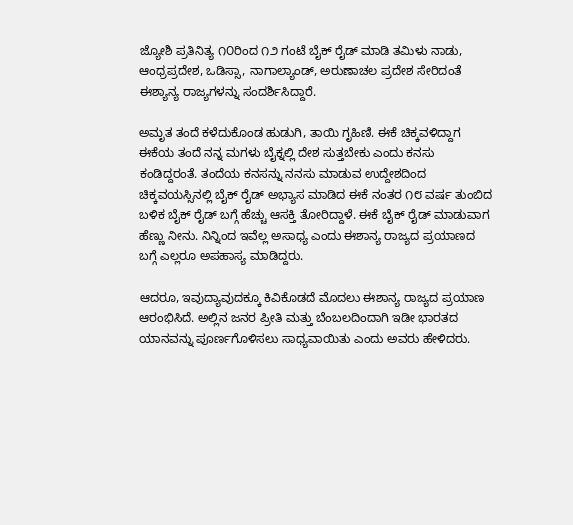ಜ್ಯೋಶಿ ಪ್ರತಿನಿತ್ಯ ೧೦ರಿಂದ ೧೨ ಗಂಟೆ ಬೈಕ್ ರೈಡ್ ಮಾಡಿ ತಮಿಳು ನಾಡು, ಆಂಧ್ರಪ್ರದೇಶ, ಒಡಿಸ್ಸಾ, ನಾಗಾಲ್ಯಾಂಡ್, ಅರುಣಾಚಲ ಪ್ರದೇಶ ಸೇರಿದಂತೆ ಈಶ್ಯಾನ್ಯ ರಾಜ್ಯಗಳನ್ನು ಸಂದರ್ಶಿಸಿದ್ದಾರೆ.

ಅಮೃತ ತಂದೆ ಕಳೆದುಕೊಂಡ ಹುಡುಗಿ, ತಾಯಿ ಗೃಹಿಣಿ. ಈಕೆ ಚಿಕ್ಕವಳಿದ್ದಾಗ ಈಕೆಯ ತಂದೆ ನನ್ನ ಮಗಳು ಬೈಕ್ನಲ್ಲಿ ದೇಶ ಸುತ್ತಬೇಕು ಎಂದು ಕನಸು ಕಂಡಿದ್ದರಂತೆ. ತಂದೆಯ ಕನಸನ್ನು ನನಸು ಮಾಡುವ ಉದ್ದೇಶದಿಂದ ಚಿಕ್ಕವಯಸ್ಸಿನಲ್ಲಿ ಬೈಕ್ ರೈಡ್ ಅಭ್ಯಾಸ ಮಾಡಿದ ಈಕೆ ನಂತರ ೧೮ ವರ್ಷ ತುಂಬಿದ ಬಳಿಕ ಬೈಕ್ ರೈಡ್ ಬಗ್ಗೆ ಹೆಚ್ಚು ಆಸಕ್ತಿ ತೋರಿದ್ದಾಳೆ. ಈಕೆ ಬೈಕ್ ರೈಡ್ ಮಾಡುವಾಗ ಹೆಣ್ಣು ನೀನು. ನಿನ್ನಿಂದ ಇವೆಲ್ಲ ಅಸಾಧ್ಯ ಎಂದು ಈಶಾನ್ಯ ರಾಜ್ಯದ ಪ್ರಯಾಣದ ಬಗ್ಗೆ ಎಲ್ಲರೂ ಅಪಹಾಸ್ಯ ಮಾಡಿದ್ದರು.

ಆದರೂ, ಇವುದ್ಯಾವುದಕ್ಕೂ ಕಿವಿಕೊಡದೆ ಮೊದಲು ಈಶಾನ್ಯ ರಾಜ್ಯದ ಪ್ರಯಾಣ ಆರಂಭಿಸಿದೆ. ಅಲ್ಲಿನ ಜನರ ಪ್ರೀತಿ ಮತ್ತು ಬೆಂಬಲದಿಂದಾಗಿ ಇಡೀ ಭಾರತದ ಯಾನವನ್ನು ಪೂರ್ಣಗೊಳಿಸಲು ಸಾಧ್ಯವಾಯಿತು ಎಂದು ಅವರು ಹೇಳಿದರು.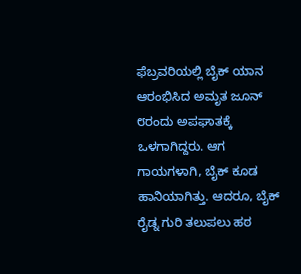ಫೆಬ್ರವರಿಯಲ್ಲಿ ಬೈಕ್ ಯಾನ ಆರಂಭಿಸಿದ ಅಮೃತ ಜೂನ್ ೮ರಂದು ಅಪಘಾತಕ್ಕೆ ಒಳಗಾಗಿದ್ದರು. ಆಗ ಗಾಯಗಳಾಗಿ, ಬೈಕ್ ಕೂಡ ಹಾನಿಯಾಗಿತ್ತು. ಆದರೂ, ಬೈಕ್ ರೈಡ್ನ ಗುರಿ ತಲುಪಲು ಹಠ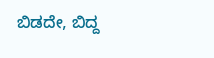ಬಿಡದೇ, ಬಿದ್ದ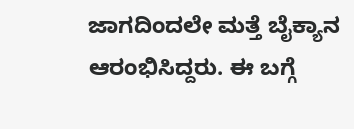ಜಾಗದಿಂದಲೇ ಮತ್ತೆ ಬೈಕ್ಯಾನ ಆರಂಭಿಸಿದ್ದರು. ಈ ಬಗ್ಗೆ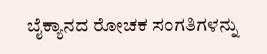ಬೈಕ್ಯಾನದ ರೋಚಕ ಸಂಗತಿಗಳನ್ನು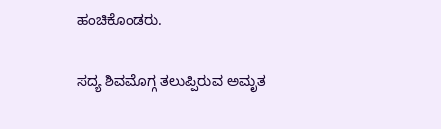ಹಂಚಿಕೊಂಡರು.

ಸದ್ಯ ಶಿವಮೊಗ್ಗ ತಲುಪ್ಪಿರುವ ಅಮೃತ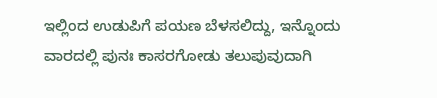ಇಲ್ಲಿಂದ ಉಡುಪಿಗೆ ಪಯಣ ಬೆಳಸಲಿದ್ದು, ಇನ್ನೊಂದು ವಾರದಲ್ಲಿ ಪುನಃ ಕಾಸರಗೋಡು ತಲುಪುವುದಾಗಿ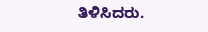ತಿಳಿಸಿದರು.